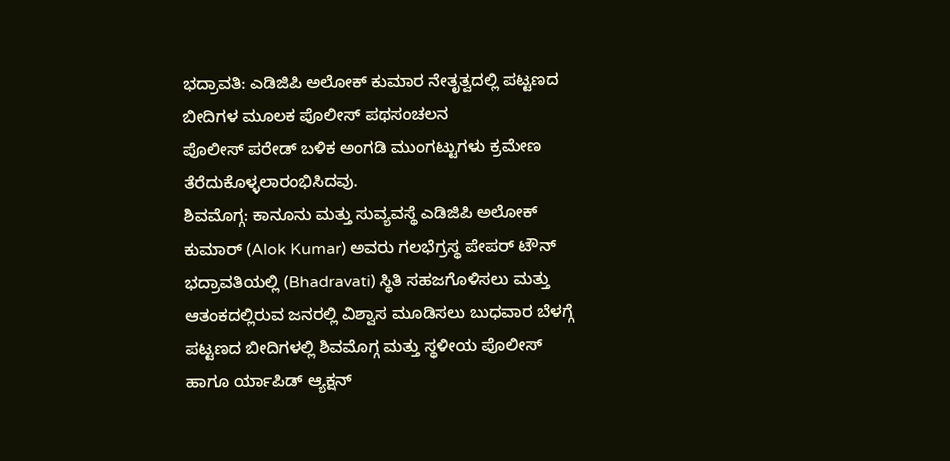ಭದ್ರಾವತಿ: ಎಡಿಜಿಪಿ ಅಲೋಕ್ ಕುಮಾರ ನೇತೃತ್ವದಲ್ಲಿ ಪಟ್ಟಣದ ಬೀದಿಗಳ ಮೂಲಕ ಪೊಲೀಸ್ ಪಥಸಂಚಲನ
ಪೊಲೀಸ್ ಪರೇಡ್ ಬಳಿಕ ಅಂಗಡಿ ಮುಂಗಟ್ಟುಗಳು ಕ್ರಮೇಣ ತೆರೆದುಕೊಳ್ಳಲಾರಂಭಿಸಿದವು.
ಶಿವಮೊಗ್ಗ: ಕಾನೂನು ಮತ್ತು ಸುವ್ಯವಸ್ಥೆ ಎಡಿಜಿಪಿ ಅಲೋಕ್ ಕುಮಾರ್ (Alok Kumar) ಅವರು ಗಲಭೆಗ್ರಸ್ಥ ಪೇಪರ್ ಟೌನ್ ಭದ್ರಾವತಿಯಲ್ಲಿ (Bhadravati) ಸ್ಥಿತಿ ಸಹಜಗೊಳಿಸಲು ಮತ್ತು ಆತಂಕದಲ್ಲಿರುವ ಜನರಲ್ಲಿ ವಿಶ್ವಾಸ ಮೂಡಿಸಲು ಬುಧವಾರ ಬೆಳಗ್ಗೆ ಪಟ್ಟಣದ ಬೀದಿಗಳಲ್ಲಿ ಶಿವಮೊಗ್ಗ ಮತ್ತು ಸ್ಥಳೀಯ ಪೊಲೀಸ್ ಹಾಗೂ ರ್ಯಾಪಿಡ್ ಆ್ಯಕ್ಷನ್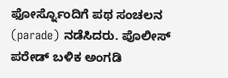ಫೋರ್ಸ್ನೊಂದಿಗೆ ಪಥ ಸಂಚಲನ (parade) ನಡೆಸಿದರು. ಪೊಲೀಸ್ ಪರೇಡ್ ಬಳಿಕ ಅಂಗಡಿ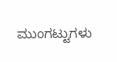ಮುಂಗಟ್ಟುಗಳು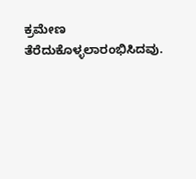ಕ್ರಮೇಣ ತೆರೆದುಕೊಳ್ಳಲಾರಂಭಿಸಿದವು.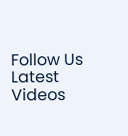Follow Us
Latest Videos